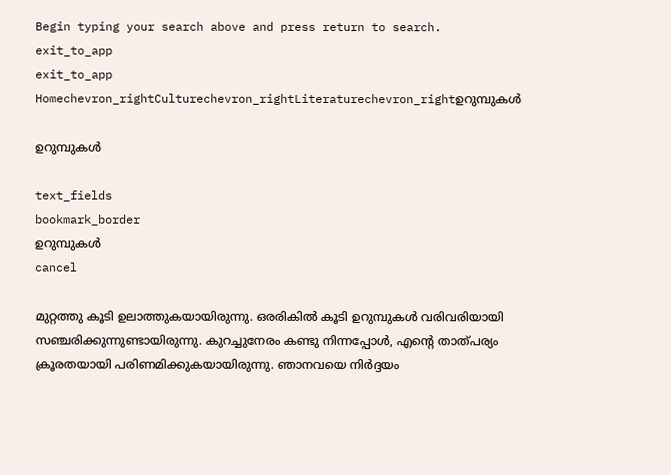Begin typing your search above and press return to search.
exit_to_app
exit_to_app
Homechevron_rightCulturechevron_rightLiteraturechevron_rightഉറുമ്പുകൾ

ഉറുമ്പുകൾ

text_fields
bookmark_border
ഉറുമ്പുകൾ
cancel

മുറ്റത്തു കൂടി ഉലാത്തുകയായിരുന്നു. ഒരരികിൽ കൂടി ഉറുമ്പുകൾ വരിവരിയായി സഞ്ചരിക്കുന്നുണ്ടായിരുന്നു. കുറച്ചുനേരം കണ്ടു നിന്നപ്പോൾ, എൻ്റെ താത്പര്യം ക്രൂരതയായി പരിണമിക്കുകയായിരുന്നു. ഞാനവയെ നിർദ്ദയം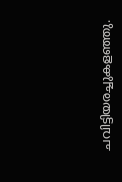ചവിട്ടിയരച്ചുകളഞ്ഞു.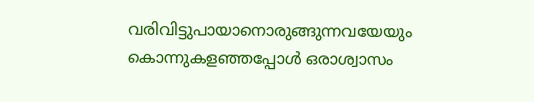വരിവിട്ടുപായാനൊരുങ്ങുന്നവയേയും കൊന്നുകളഞ്ഞപ്പോൾ ഒരാശ്വാസം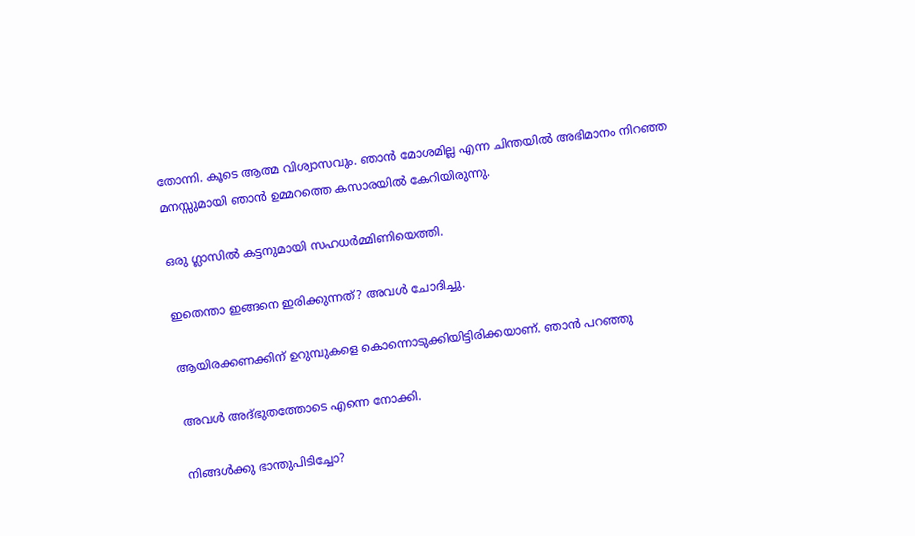തോന്നി. കൂടെ ആത്മ വിശ്വാസവും. ഞാൻ മോശമില്ല എന്ന ചിന്തയിൽ അഭിമാനം നിറഞ്ഞ മനസ്സുമായി ഞാൻ ഉമ്മറത്തെ കസാരയിൽ കേറിയിരുന്നു.

ഒരു ഗ്ലാസിൽ കട്ടനുമായി സഹധർമ്മിണിയെത്തി.

ഇതെന്താ ഇങ്ങനെ ഇരിക്കുന്നത്? അവൾ ചോദിച്ചു.

ആയിരക്കണക്കിന് ഉറുമ്പുകളെ കൊന്നൊടുക്കിയിട്ടിരിക്കയാണ്. ഞാൻ പറഞ്ഞു

അവൾ അദ്‌ഭുതത്തോടെ എന്നെ നോക്കി.

നിങ്ങൾക്കു ഭാന്തുപിടിച്ചോ?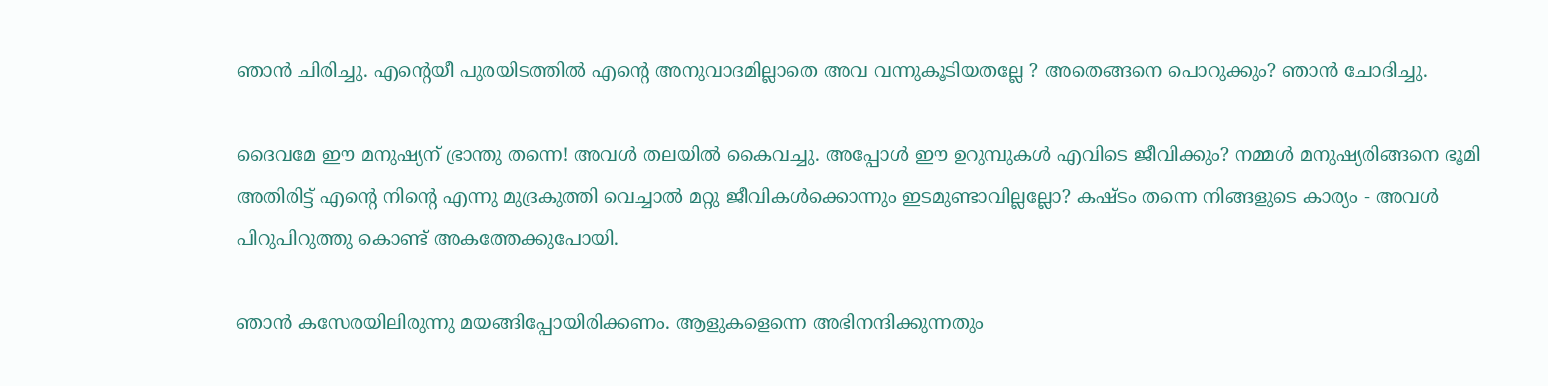ഞാൻ ചിരിച്ചു. എൻ്റെയീ പുരയിടത്തിൽ എൻ്റെ അനുവാദമില്ലാതെ അവ വന്നുകൂടിയതല്ലേ ? അതെങ്ങനെ പൊറുക്കും? ഞാൻ ചോദിച്ചു.

ദൈവമേ ഈ മനുഷ്യന് ഭ്രാന്തു തന്നെ! അവൾ തലയിൽ കൈവച്ചു. അപ്പോൾ ഈ ഉറുമ്പുകൾ എവിടെ ജീവിക്കും? നമ്മൾ മനുഷ്യരിങ്ങനെ ഭൂമി അതിരിട്ട് എൻ്റെ നിൻ്റെ എന്നു മുദ്രകുത്തി വെച്ചാൽ മറ്റു ജീവികൾക്കൊന്നും ഇടമുണ്ടാവില്ലല്ലോ? കഷ്ടം തന്നെ നിങ്ങളുടെ കാര്യം - അവൾ പിറുപിറുത്തു കൊണ്ട് അകത്തേക്കുപോയി.

ഞാൻ കസേരയിലിരുന്നു മയങ്ങിപ്പോയിരിക്കണം. ആളുകളെന്നെ അഭിനന്ദിക്കുന്നതും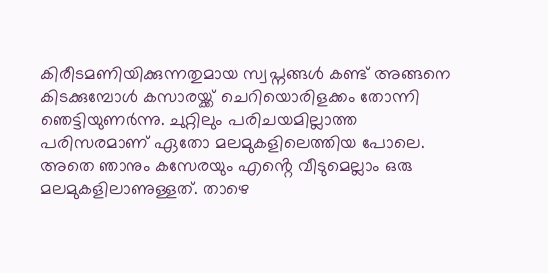കിരീടമണിയിക്കുന്നതുമായ സ്വപ്നങ്ങൾ കണ്ട് അങ്ങനെ കിടക്കുമ്പോൾ കസാരയ്ക്ക് ചെറിയൊരിളക്കം തോന്നി ഞെട്ടിയുണർന്നു. ചുറ്റിലും പരിചയമില്ലാത്ത പരിസരമാണ് ഏതോ മലമുകളിലെത്തിയ പോലെ. അതെ ഞാനും കസേരയും എൻ്റെ വീടുമെല്ലാം ഒരു മലമുകളിലാണുള്ളത്. താഴെ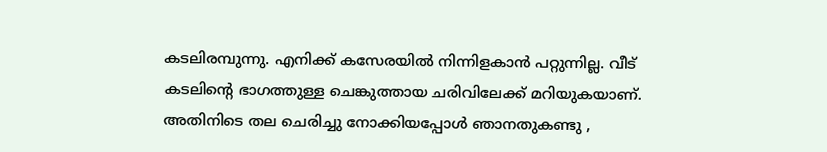കടലിരമ്പുന്നു. എനിക്ക് കസേരയിൽ നിന്നിളകാൻ പറ്റുന്നില്ല. വീട് കടലിൻ്റെ ഭാഗത്തുള്ള ചെങ്കുത്തായ ചരിവിലേക്ക് മറിയുകയാണ്. അതിനിടെ തല ചെരിച്ചു നോക്കിയപ്പോൾ ഞാനതുകണ്ടു ,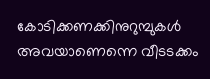കോടിക്കണക്കിനുറുമ്പുകൾ അവയാണെന്നെ വീടടക്കം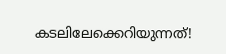കടലിലേക്കെറിയുന്നത്!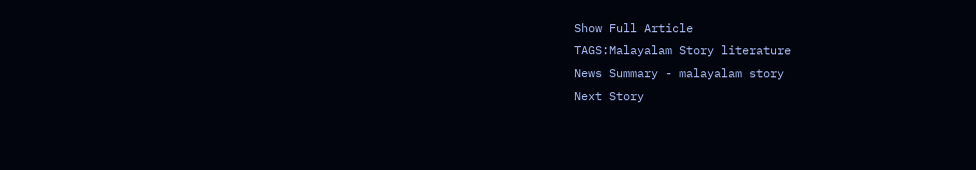Show Full Article
TAGS:Malayalam Story literature
News Summary - malayalam story
Next Story